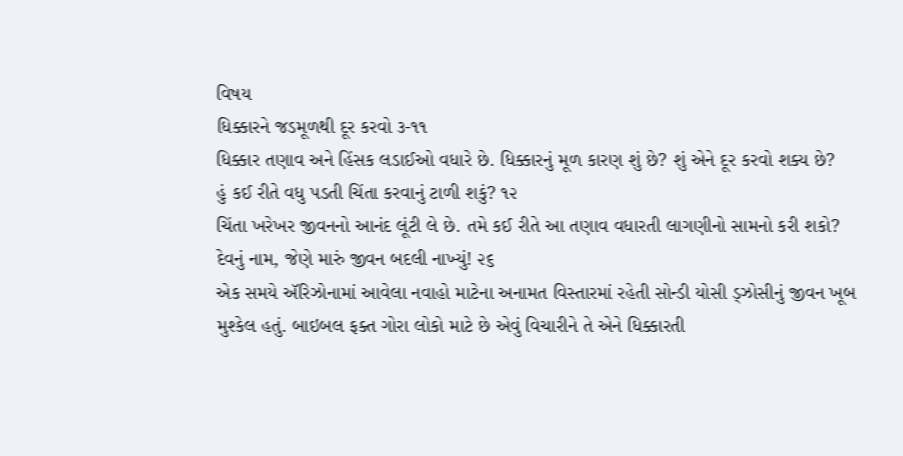વિષય
ધિક્કારને જડમૂળથી દૂર કરવો ૩-૧૧
ધિક્કાર તણાવ અને હિંસક લડાઈઓ વધારે છે. ધિક્કારનું મૂળ કારણ શું છે? શું એને દૂર કરવો શક્ય છે?
હું કઈ રીતે વધુ પડતી ચિંતા કરવાનું ટાળી શકું? ૧૨
ચિંતા ખરેખર જીવનનો આનંદ લૂંટી લે છે. તમે કઈ રીતે આ તણાવ વધારતી લાગણીનો સામનો કરી શકો?
દેવનું નામ, જેણે મારું જીવન બદલી નાખ્યું! ૨૬
એક સમયે ઍરિઝોનામાં આવેલા નવાહો માટેના અનામત વિસ્તારમાં રહેતી સોન્ડી યોસી ડ્ઝોસીનું જીવન ખૂબ મુશ્કેલ હતું. બાઇબલ ફક્ત ગોરા લોકો માટે છે એવું વિચારીને તે એને ધિક્કારતી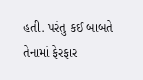હતી. પરંતુ કઈ બાબતે તેનામાં ફેરફાર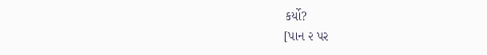કર્યો?
[પાન ૨ પર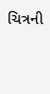ચિત્રની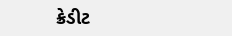ક્રેડીટ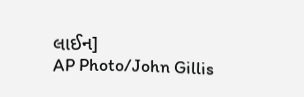લાઈન]
AP Photo/John Gillis